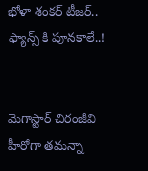భోళా శంకర్ టీజర్.. ఫ్యాన్స్ కి పూనకాలే..!


మెగాస్టార్ చిరంజీవి హీరోగా తమన్నా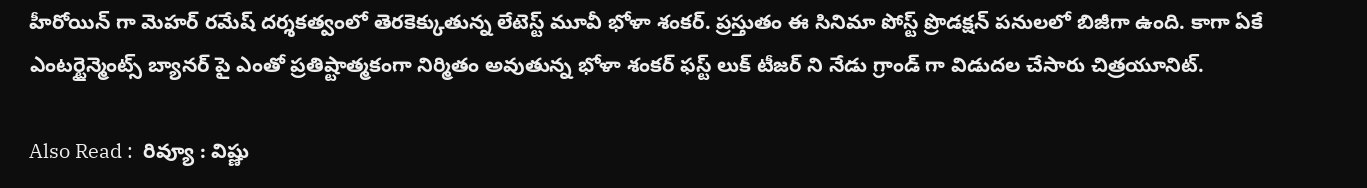హీరోయిన్ గా మెహర్ రమేష్ దర్శకత్వంలో తెరకెక్కుతున్న లేటెస్ట్ మూవీ భోళా శంకర్. ప్రస్తుతం ఈ సినిమా పోస్ట్‌ ప్రొడక్షన్‌ పనులలో బిజీగా ఉంది. కాగా ఏకే ఎంటర్టైన్మెంట్స్ బ్యానర్ పై ఎంతో ప్రతిష్టాత్మకంగా నిర్మితం అవుతున్న భోళా శంకర్ ఫస్ట్ లుక్ టీజర్ ని నేడు గ్రాండ్ గా విడుదల చేసారు చిత్రయూనిట్.

Also Read :  రివ్యూ : విష్ణు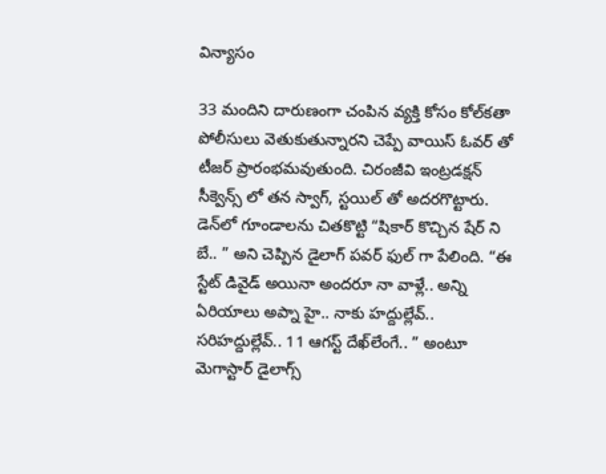విన్యాసం

33 మందిని దారుణంగా చంపిన వ్యక్తి కోసం కోల్‌కతా పోలీసులు వెతుకుతున్నారని చెప్పే వాయిస్‌ ఓవర్‌ తో టీజర్ ప్రారంభమవుతుంది. చిరంజీవి ఇంట్రడక్షన్ సీక్వెన్స్‌ లో తన స్వాగ్, స్టయిల్ తో అదరగొట్టారు. డెన్‌లో గూండాలను చితకొట్టి “షికార్ కొచ్చిన షేర్ ని బే.. ” అని చెప్పిన డైలాగ్ పవర్ ఫుల్ గా పేలింది. “ఈ స్టేట్ డివైడ్ అయినా అందరూ నా వాళ్లే.. అన్ని ఏరియాలు అప్నా హై.. నాకు హద్దుల్లేవ్.. సరిహద్దుల్లేవ్.. 11 ఆగస్ట్ దేఖ్‌లేంగే.. ” అంటూ మెగాస్టార్‌ డైలాగ్స్‌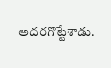అదరగొట్టేశాడు.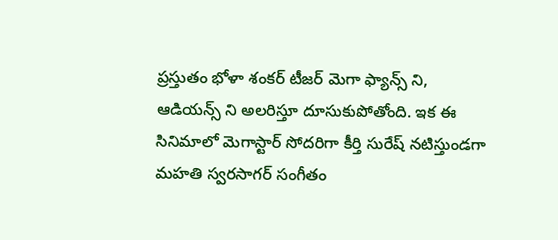ప్రస్తుతం భోళా శంకర్ టీజర్ మెగా ఫ్యాన్స్ ని, ఆడియన్స్ ని అలరిస్తూ దూసుకుపోతోంది. ఇక ఈ సినిమాలో మెగాస్టార్ సోదరిగా కీర్తి సురేష్ నటిస్తుండగా మహతి స్వరసాగర్ సంగీతం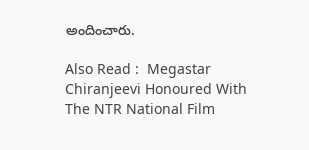అందించారు.

Also Read :  Megastar Chiranjeevi Honoured With The NTR National Film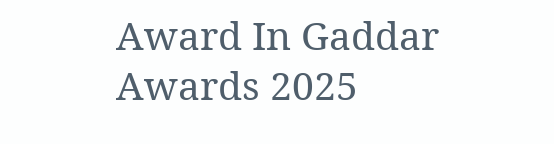Award In Gaddar Awards 2025